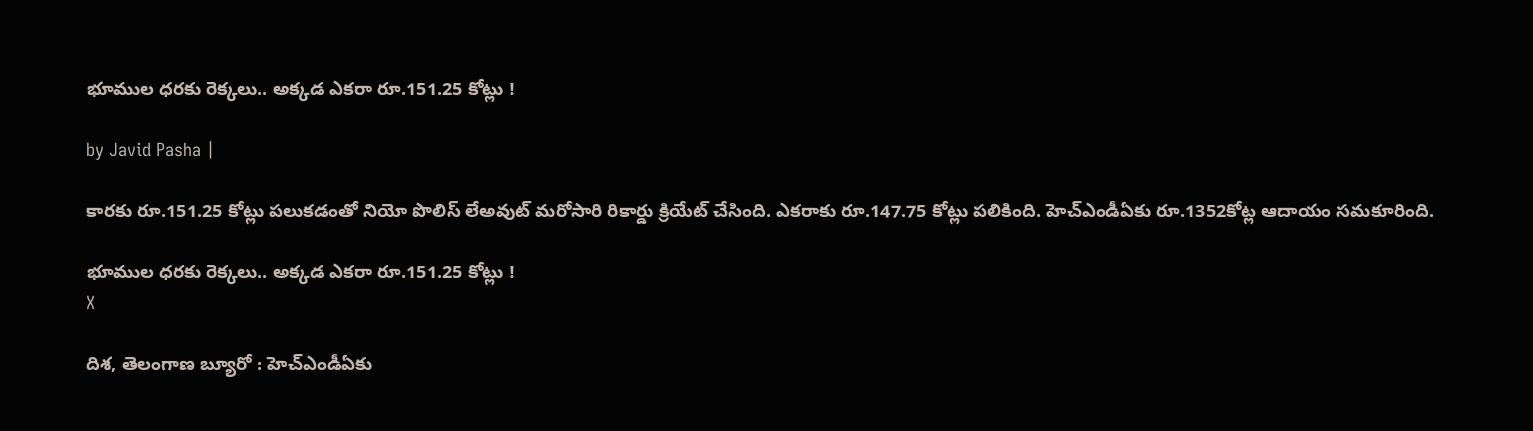భూముల ధరకు రెక్కలు.. అక్కడ ఎకరా రూ.151.25 కోట్లు !

by Javid Pasha |

కారకు రూ.151.25 కోట్లు పలుకడంతో నియో పొలిస్ లేఅవుట్ మరోసారి రికార్డు క్రియేట్ చేసింది. ఎకరాకు రూ.147.75 కోట్లు పలికింది. హెచ్ఎండీఏకు రూ.1352కోట్ల ఆదాయం సమకూరింది.

భూముల ధరకు రెక్కలు.. అక్కడ ఎకరా రూ.151.25 కోట్లు !
X

దిశ, తెలంగాణ బ్యూరో : హెచ్ఎండీఏకు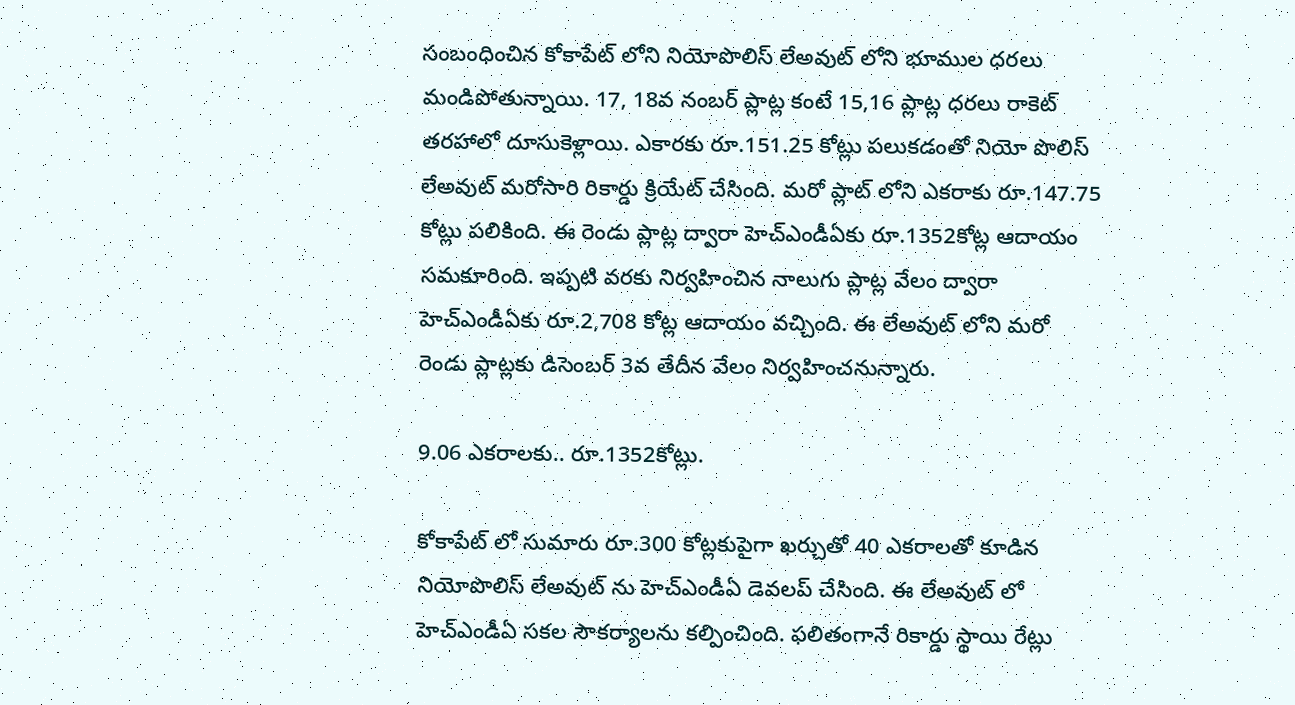సంబంధించిన కోకాపేట్ లోని నియోపొలిస్ లేఅవుట్ లోని భూముల ధరలు మండిపోతున్నాయి. 17, 18వ నంబర్ ప్లాట్ల కంటే 15,16 ప్లాట్ల ధరలు రాకెట్ తరహాలో దూసుకెళ్లాయి. ఎకారకు రూ.151.25 కోట్లు పలుకడంతో నియో పొలిస్ లేఅవుట్ మరోసారి రికార్డు క్రియేట్ చేసింది. మరో ప్లాట్ లోని ఎకరాకు రూ.147.75 కోట్లు పలికింది. ఈ రెండు ప్లాట్ల ద్వారా హెచ్ఎండీఏకు రూ.1352కోట్ల ఆదాయం సమకూరింది. ఇప్పటి వరకు నిర్వహించిన నాలుగు ప్లాట్ల వేలం ద్వారా హెచ్ఎండీఏకు రూ.2,708 కోట్ల ఆదాయం వచ్చింది. ఈ లేఅవుట్ లోని మరో రెండు ప్లాట్లకు డిసెంబర్ 3వ తేదీన వేలం నిర్వహించనున్నారు.

9.06 ఎకరాలకు.. రూ.1352కోట్లు.

కోకాపేట్ లో సుమారు రూ.300 కోట్లకుపైగా ఖర్చుతో 40 ఎకరాలతో కూడిన నియోపొలిస్ లేఅవుట్ ను హెచ్ఎండీఏ డెవలప్ చేసింది. ఈ లేఅవుట్ లో హెచ్ఎండీఏ సకల సౌకర్యాలను కల్పించింది. ఫలితంగానే రికార్డు స్థాయి రేట్లు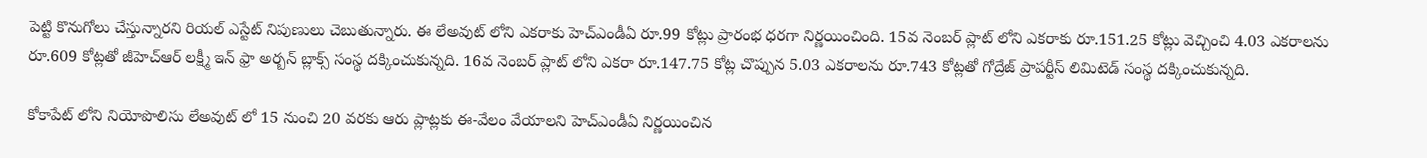పెట్టి కొనుగోలు చేస్తున్నారని రియల్ ఎస్టేట్ నిపుణులు చెబుతున్నారు. ఈ లేఅవుట్ లోని ఎకరాకు హెచ్ఎండీఏ రూ.99 కోట్లు ప్రారంభ ధరగా నిర్ణయించింది. 15వ నెంబర్ ప్లాట్ లోని ఎకరాకు రూ.151.25 కోట్లు వెచ్చించి 4.03 ఎకరాలను రూ.609 కోట్లతో జీహెచ్ఆర్ లక్ష్మీ ఇన్ ఫ్రా అర్బన్ బ్లాక్స్ సంస్థ దక్కించుకున్నది. 16వ నెంబర్ ప్లాట్ లోని ఎకరా రూ.147.75 కోట్ల చొప్పున 5.03 ఎకరాలను రూ.743 కోట్లతో గోద్రేజ్ ప్రాపర్టీస్ లిమిటెడ్ సంస్థ దక్కించుకున్నది.

కోకాపేట్ లోని నియోపొలిసు లేఅవుట్ లో 15 నుంచి 20 వరకు ఆరు ప్లాట్లకు ఈ-వేలం వేయాలని హెచ్ఎండీఏ నిర్ణయించిన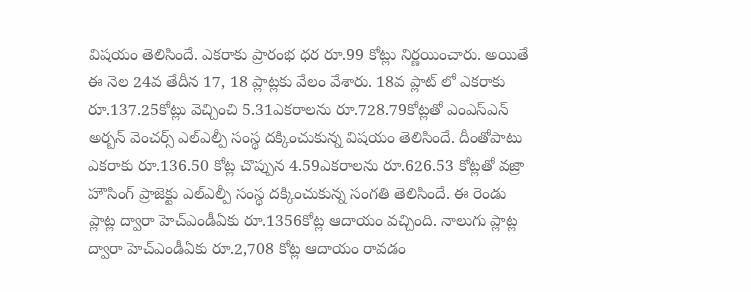విషయం తెలిసిందే. ఎకరాకు ప్రారంభ ధర రూ.99 కోట్లు నిర్ణయించారు. అయితే ఈ నెల 24వ తేదీన 17, 18 ప్లాట్లకు వేలం వేశారు. 18వ ప్లాట్ లో ఎకరాకు రూ.137.25కోట్లు వెచ్చించి 5.31ఎకరాలను రూ.728.79కోట్లతో ఎంఎస్ఎన్ అర్బన్ వెంచర్స్ ఎల్ఎల్పీ సంస్థ దక్కించుకున్న విషయం తెలిసిందే. దీంతోపాటు ఎకరాకు రూ.136.50 కోట్ల చొప్పున 4.59ఎకరాలను రూ.626.53 కోట్లతో వజ్రా హౌసింగ్ ప్రాజెక్టు ఎల్ఎల్పీ సంస్థ దక్కించుకున్న సంగతి తెలిసిందే. ఈ రెండు ప్లాట్ల ద్వారా హెచ్ఎండీఏకు రూ.1356కోట్ల ఆదాయం వచ్చింది. నాలుగు ప్లాట్ల ద్వారా హెచ్ఎండీఏకు రూ.2,708 కోట్ల ఆదాయం రావడం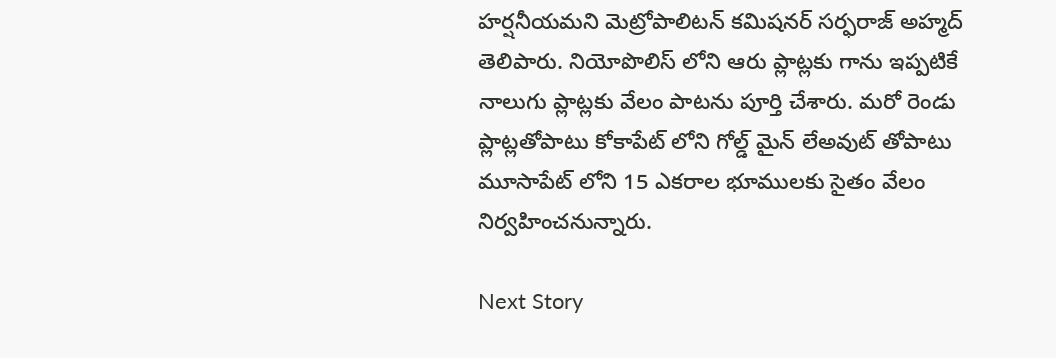హర్షనీయమని మెట్రోపాలిటన్ కమిషనర్ సర్ఫరాజ్ అహ్మద్ తెలిపారు. నియోపొలిస్ లోని ఆరు ప్లాట్లకు గాను ఇప్పటికే నాలుగు ప్లాట్లకు వేలం పాటను పూర్తి చేశారు. మరో రెండు ప్లాట్లతోపాటు కోకాపేట్ లోని గోల్డ్ మైన్ లేఅవుట్ తోపాటు మూసాపేట్ లోని 15 ఎకరాల భూములకు సైతం వేలం నిర్వహించనున్నారు.

Next Story